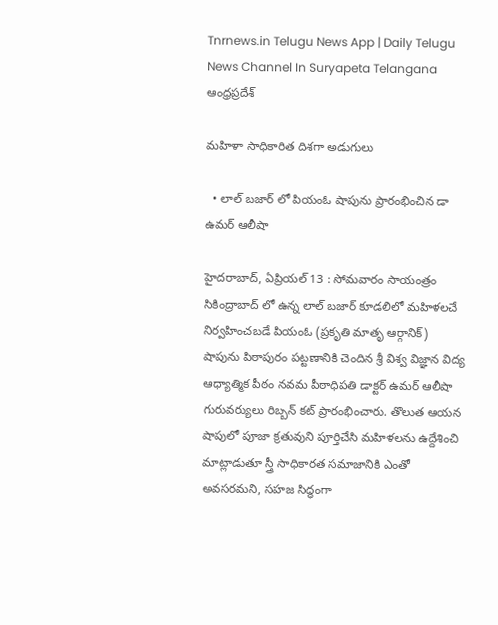Tnrnews.in Telugu News App | Daily Telugu News Channel In Suryapeta Telangana
ఆంధ్రప్రదేశ్

మహిళా సాధికారిత దిశగా అడుగులు

  • లాల్ బజార్ లో పియంఓ షాపును ప్రారంభించిన డా ఉమర్ ఆలీషా

హైదరాబాద్, ఏప్రియల్ 13 : సోమవారం సాయంత్రం సికింద్రాబాద్ లో ఉన్న లాల్ బజార్ కూడలిలో మహిళలచే నిర్వహించబడే పియంఓ (ప్రకృతి మాతృ ఆర్గానిక్) షాపును పిఠాపురం పట్టణానికి చెందిన శ్రీ విశ్వ విజ్ఞాన విద్య ఆధ్యాత్మిక పీఠం నవమ పీఠాధిపతి డాక్టర్ ఉమర్ ఆలీషా గురువర్యులు రిబ్బన్ కట్ ప్రారంభించారు. తొలుత ఆయన షాపులో పూజా క్రతువుని పూర్తిచేసి మహిళలను ఉద్దేశించి మాట్లాడుతూ స్త్రీ సాధికారత సమాజానికి ఎంతో అవసరమని, సహజ సిద్ధంగా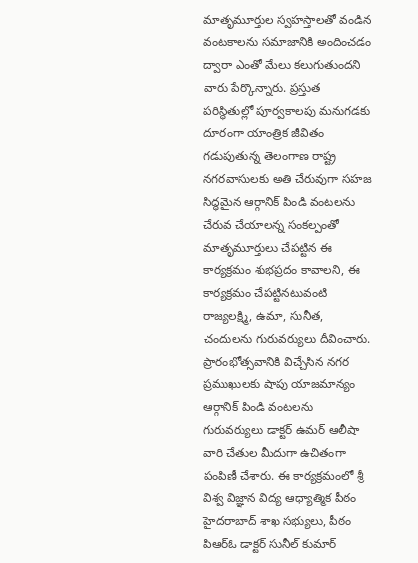మాతృమూర్తుల స్వహస్తాలతో వండిన వంటకాలను సమాజానికి అందించడం ద్వారా ఎంతో మేలు కలుగుతుందని వారు పేర్కొన్నారు. ప్రస్తుత పరిస్థితుల్లో పూర్వకాలపు మనుగడకు దూరంగా యాంత్రిక జీవితం గడుపుతున్న తెలంగాణ రాష్ట్ర నగరవాసులకు అతి చేరువుగా సహజ సిద్ధమైన ఆర్గానిక్ పిండి వంటలను చేరువ చేయాలన్న సంకల్పంతో మాతృమూర్తులు చేపట్టిన ఈ కార్యక్రమం శుభప్రదం కావాలని, ఈ కార్యక్రమం చేపట్టినటువంటి రాజ్యలక్ష్మి, ఉమా, సునీత, చందులను గురువర్యులు దీవించారు. ప్రారంభోత్సవానికి విచ్చేసిన నగర ప్రముఖులకు షాపు యాజమాన్యం ఆర్గానిక్ పిండి వంటలను గురువర్యులు డాక్టర్ ఉమర్ ఆలీషా వారి చేతుల మీదుగా ఉచితంగా పంపిణీ చేశారు. ఈ కార్యక్రమంలో శ్రీ విశ్వ విజ్ఞాన విద్య ఆధ్యాత్మిక పీఠం హైదరాబాద్ శాఖ సభ్యులు, పీఠం పిఆర్ఓ డాక్టర్ సునీల్ కుమార్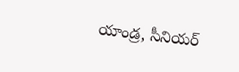యాండ్ర, సీనియర్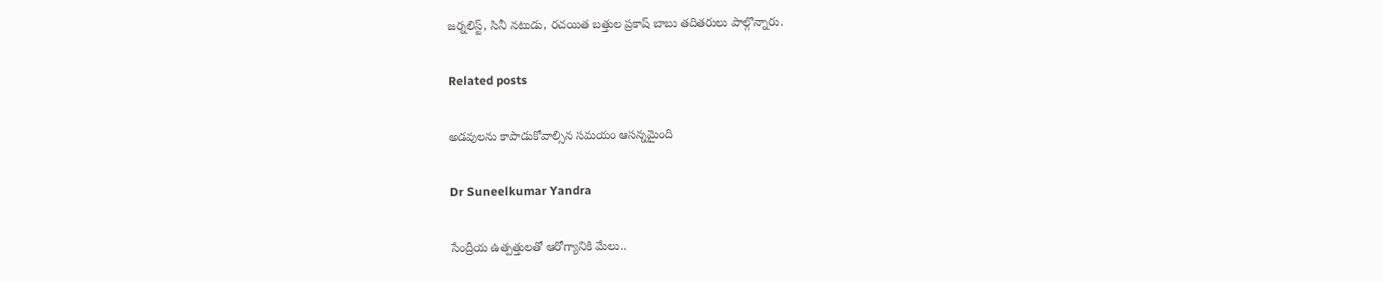జర్నలిస్ట్, సినీ నటుడు, రచయిత బత్తుల ప్రకాష్ బాబు తదితరులు పాల్గొన్నారు.

Related posts

అడవులను కాపాడుకోవాల్సిన సమయం ఆసన్నమైంది

Dr Suneelkumar Yandra

సేంద్రీయ ఉత్పత్తులతో ఆరోగ్యానికి మేలు..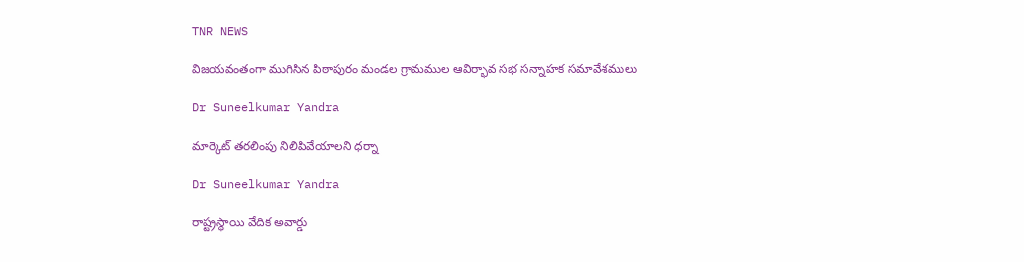TNR NEWS

విజయవంతంగా ముగిసిన పిఠాపురం మండల గ్రామముల ఆవిర్భావ సభ సన్నాహక సమావేశములు

Dr Suneelkumar Yandra

మార్కెట్ తరలింపు నిలిపివేయాలని ధర్నా

Dr Suneelkumar Yandra

రాష్ట్రస్థాయి వేదిక అవార్డు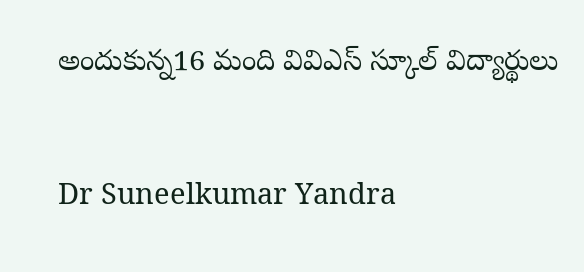అందుకున్న16 మంది వివిఎస్ స్కూల్ విద్యార్థులు

Dr Suneelkumar Yandra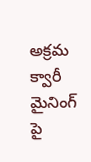అక్రమ క్వారీ మైనింగ్ పై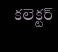కలెక్టర్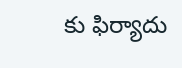కు ఫిర్యాదు